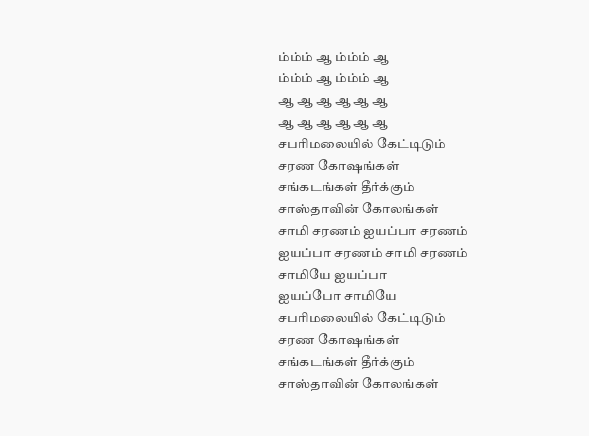ம்ம்ம் ஆ ம்ம்ம் ஆ
ம்ம்ம் ஆ ம்ம்ம் ஆ
ஆ ஆ ஆ ஆ ஆ ஆ
ஆ ஆ ஆ ஆ ஆ ஆ
சபரிமலையில் கேட்டிடும்
சரண கோஷங்கள்
சங்கடங்கள் தீர்க்கும்
சாஸ்தாவின் கோலங்கள்
சாமி சரணம் ஐயப்பா சரணம்
ஐயப்பா சரணம் சாமி சரணம்
சாமியே ஐயப்பா
ஐயப்போ சாமியே
சபரிமலையில் கேட்டிடும்
சரண கோஷங்கள்
சங்கடங்கள் தீர்க்கும்
சாஸ்தாவின் கோலங்கள்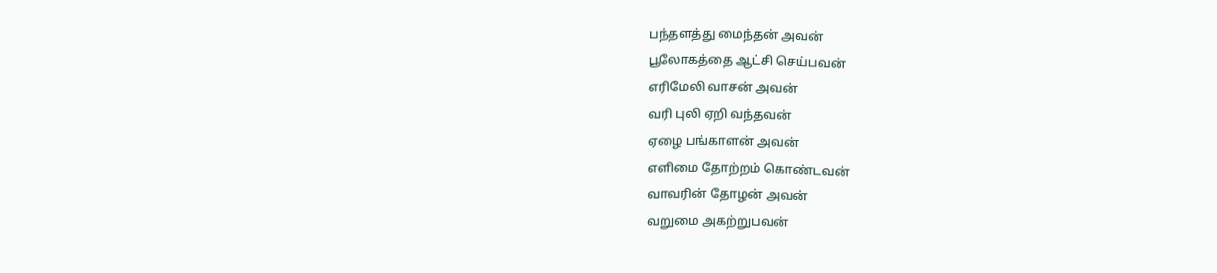பந்தளத்து மைந்தன் அவன்
பூலோகத்தை ஆட்சி செய்பவன்
எரிமேலி வாசன் அவன்
வரி புலி ஏறி வந்தவன்
ஏழை பங்காளன் அவன்
எளிமை தோற்றம் கொண்டவன்
வாவரின் தோழன் அவன்
வறுமை அகற்றுபவன்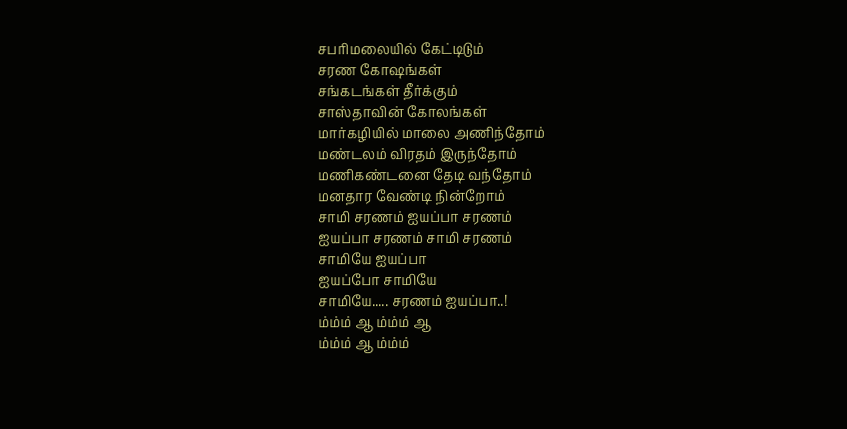சபரிமலையில் கேட்டிடும்
சரண கோஷங்கள்
சங்கடங்கள் தீர்க்கும்
சாஸ்தாவின் கோலங்கள்
மார்கழியில் மாலை அணிந்தோம்
மண்டலம் விரதம் இருந்தோம்
மணிகண்டனை தேடி வந்தோம்
மனதார வேண்டி நின்றோம்
சாமி சரணம் ஐயப்பா சரணம்
ஐயப்பா சரணம் சாமி சரணம்
சாமியே ஐயப்பா
ஐயப்போ சாமியே
சாமியே..... சரணம் ஐயப்பா..!
ம்ம்ம் ஆ ம்ம்ம் ஆ
ம்ம்ம் ஆ ம்ம்ம்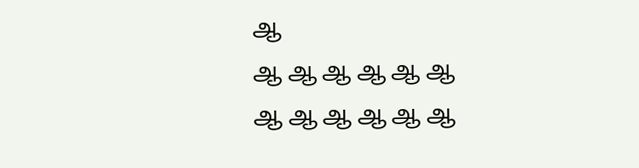ஆ
ஆ ஆ ஆ ஆ ஆ ஆ
ஆ ஆ ஆ ஆ ஆ ஆ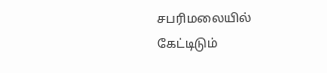சபரிமலையில் கேட்டிடும்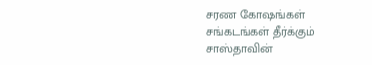சரண கோஷங்கள்
சங்கடங்கள் தீர்க்கும்
சாஸ்தாவின்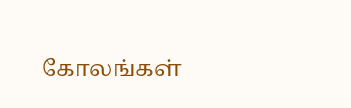கோலங்கள்